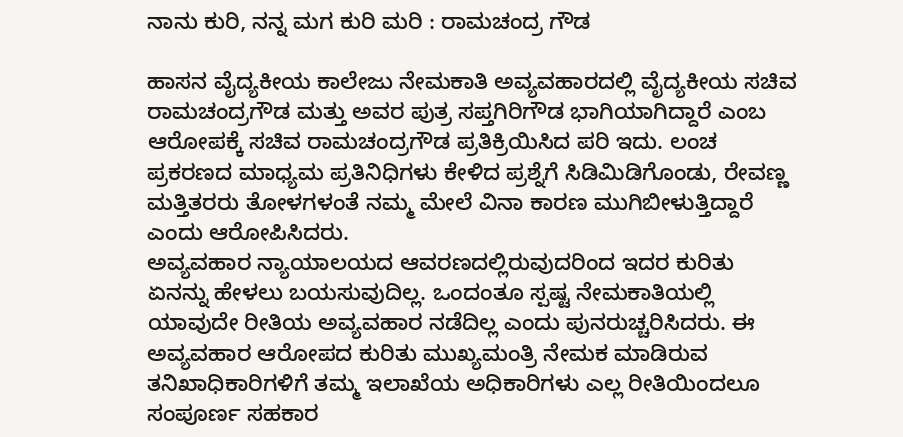ನಾನು ಕುರಿ, ನನ್ನ ಮಗ ಕುರಿ ಮರಿ : ರಾಮಚಂದ್ರ ಗೌಡ

ಹಾಸನ ವೈದ್ಯಕೀಯ ಕಾಲೇಜು ನೇಮಕಾತಿ ಅವ್ಯವಹಾರದಲ್ಲಿ ವೈದ್ಯಕೀಯ ಸಚಿವ ರಾಮಚಂದ್ರಗೌಡ ಮತ್ತು ಅವರ ಪುತ್ರ ಸಪ್ತಗಿರಿಗೌಡ ಭಾಗಿಯಾಗಿದ್ದಾರೆ ಎಂಬ ಆರೋಪಕ್ಕೆ ಸಚಿವ ರಾಮಚಂದ್ರಗೌಡ ಪ್ರತಿಕ್ರಿಯಿಸಿದ ಪರಿ ಇದು. ಲಂಚ ಪ್ರಕರಣದ ಮಾಧ್ಯಮ ಪ್ರತಿನಿಧಿಗಳು ಕೇಳಿದ ಪ್ರಶ್ನೆಗೆ ಸಿಡಿಮಿಡಿಗೊಂಡು, ರೇವಣ್ಣ ಮತ್ತಿತರರು ತೋಳಗಳಂತೆ ನಮ್ಮ ಮೇಲೆ ವಿನಾ ಕಾರಣ ಮುಗಿಬೀಳುತ್ತಿದ್ದಾರೆ ಎಂದು ಆರೋಪಿಸಿದರು.
ಅವ್ಯವಹಾರ ನ್ಯಾಯಾಲಯದ ಆವರಣದಲ್ಲಿರುವುದರಿಂದ ಇದರ ಕುರಿತು ಏನನ್ನು ಹೇಳಲು ಬಯಸುವುದಿಲ್ಲ. ಒಂದಂತೂ ಸ್ಪಷ್ಟ ನೇಮಕಾತಿಯಲ್ಲಿ ಯಾವುದೇ ರೀತಿಯ ಅವ್ಯವಹಾರ ನಡೆದಿಲ್ಲ ಎಂದು ಪುನರುಚ್ಚರಿಸಿದರು. ಈ ಅವ್ಯವಹಾರ ಆರೋಪದ ಕುರಿತು ಮುಖ್ಯಮಂತ್ರಿ ನೇಮಕ ಮಾಡಿರುವ ತನಿಖಾಧಿಕಾರಿಗಳಿಗೆ ತಮ್ಮ ಇಲಾಖೆಯ ಅಧಿಕಾರಿಗಳು ಎಲ್ಲ ರೀತಿಯಿಂದಲೂ ಸಂಪೂರ್ಣ ಸಹಕಾರ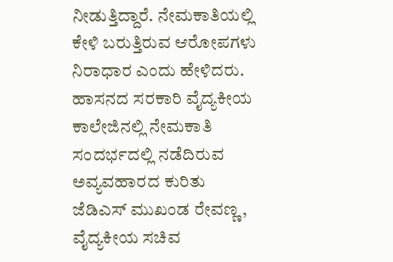ನೀಡುತ್ತಿದ್ದಾರೆ. ನೇಮಕಾತಿಯಲ್ಲಿ ಕೇಳಿ ಬರುತ್ತಿರುವ ಆರೋಪಗಳು ನಿರಾಧಾರ ಎಂದು ಹೇಳಿದರು.
ಹಾಸನದ ಸರಕಾರಿ ವೈದ್ಯಕೀಯ ಕಾಲೇಜಿನಲ್ಲಿ ನೇಮಕಾತಿ ಸಂದರ್ಭದಲ್ಲಿ ನಡೆದಿರುವ ಅವ್ಯವಹಾರದ ಕುರಿತು ಜೆಡಿಎಸ್ ಮುಖಂಡ ರೇವಣ್ಣ, ವೈದ್ಯಕೀಯ ಸಚಿವ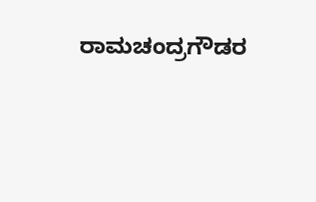ರಾಮಚಂದ್ರಗೌಡರ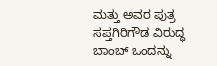ಮತ್ತು ಅವರ ಪುತ್ರ ಸಪ್ತಗಿರಿಗೌಡ ವಿರುದ್ಧ ಬಾಂಬ್ ಒಂದನ್ನು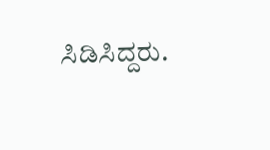ಸಿಡಿಸಿದ್ದರು.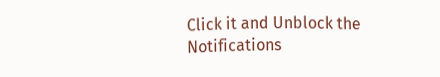Click it and Unblock the Notifications